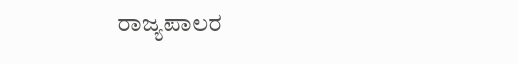ರಾಜ್ಯಪಾಲರ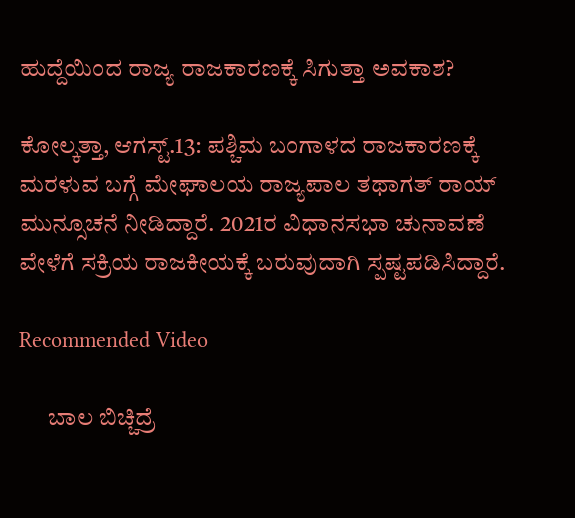ಹುದ್ದೆಯಿಂದ ರಾಜ್ಯ ರಾಜಕಾರಣಕ್ಕೆ ಸಿಗುತ್ತಾ ಅವಕಾಶ?

ಕೋಲ್ಕತ್ತಾ, ಆಗಸ್ಟ್.13: ಪಶ್ಚಿಮ ಬಂಗಾಳದ ರಾಜಕಾರಣಕ್ಕೆ ಮರಳುವ ಬಗ್ಗೆ ಮೇಘಾಲಯ ರಾಜ್ಯಪಾಲ ತಥಾಗತ್ ರಾಯ್ ಮುನ್ಸೂಚನೆ ನೀಡಿದ್ದಾರೆ. 2021ರ ವಿಧಾನಸಭಾ ಚುನಾವಣೆ ವೇಳೆಗೆ ಸಕ್ರಿಯ ರಾಜಕೀಯಕ್ಕೆ ಬರುವುದಾಗಿ ಸ್ಪಷ್ಟಪಡಿಸಿದ್ದಾರೆ.

Recommended Video

      ಬಾಲ ಬಿಚ್ಚಿದ್ರೆ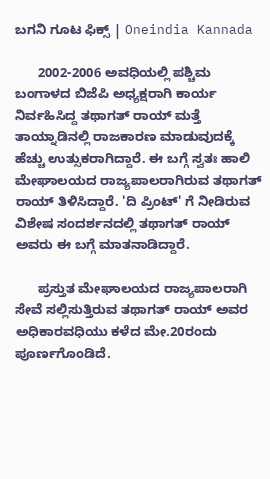ಬಗನಿ ಗೂಟ ಫಿಕ್ಸ್ | Oneindia Kannada

      2002-2006 ಅವಧಿಯಲ್ಲಿ ಪಶ್ಚಿಮ ಬಂಗಾಳದ ಬಿಜೆಪಿ ಅಧ್ಯಕ್ಷರಾಗಿ ಕಾರ್ಯ ನಿರ್ವಹಿಸಿದ್ದ ತಥಾಗತ್ ರಾಯ್ ಮತ್ತೆ ತಾಯ್ನಾಡಿನಲ್ಲಿ ರಾಜಕಾರಣ ಮಾಡುವುದಕ್ಕೆ ಹೆಚ್ಚು ಉತ್ಸುಕರಾಗಿದ್ದಾರೆ. ಈ ಬಗ್ಗೆ ಸ್ವತಃ ಹಾಲಿ ಮೇಘಾಲಯದ ರಾಜ್ಯಪಾಲರಾಗಿರುವ ತಥಾಗತ್ ರಾಯ್ ತಿಳಿಸಿದ್ದಾರೆ. 'ದಿ ಪ್ರಿಂಟ್' ಗೆ ನೀಡಿರುವ ವಿಶೇಷ ಸಂದರ್ಶನದಲ್ಲಿ ತಥಾಗತ್ ರಾಯ್ ಅವರು ಈ ಬಗ್ಗೆ ಮಾತನಾಡಿದ್ದಾರೆ.

      ಪ್ರಸ್ತುತ ಮೇಘಾಲಯದ ರಾಜ್ಯಪಾಲರಾಗಿ ಸೇವೆ ಸಲ್ಲಿಸುತ್ತಿರುವ ತಥಾಗತ್ ರಾಯ್ ಅವರ ಅಧಿಕಾರವಧಿಯು ಕಳೆದ ಮೇ.20ರಂದು ಪೂರ್ಣಗೊಂಡಿದೆ.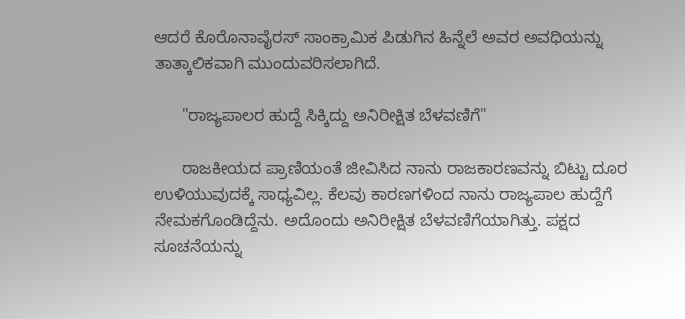ಆದರೆ ಕೊರೊನಾವೈರಸ್ ಸಾಂಕ್ರಾಮಿಕ ಪಿಡುಗಿನ ಹಿನ್ನೆಲೆ ಅವರ ಅವಧಿಯನ್ನು ತಾತ್ಕಾಲಿಕವಾಗಿ ಮುಂದುವರಿಸಲಾಗಿದೆ.

      "ರಾಜ್ಯಪಾಲರ ಹುದ್ದೆ ಸಿಕ್ಕಿದ್ದು ಅನಿರೀಕ್ಷಿತ ಬೆಳವಣಿಗೆ"

      ರಾಜಕೀಯದ ಪ್ರಾಣಿಯಂತೆ ಜೀವಿಸಿದ ನಾನು ರಾಜಕಾರಣವನ್ನು ಬಿಟ್ಟು ದೂರ ಉಳಿಯುವುದಕ್ಕೆ ಸಾಧ್ಯವಿಲ್ಲ. ಕೆಲವು ಕಾರಣಗಳಿಂದ ನಾನು ರಾಜ್ಯಪಾಲ ಹುದ್ದೆಗೆ ನೇಮಕಗೊಂಡಿದ್ದೆನು. ಅದೊಂದು ಅನಿರೀಕ್ಷಿತ ಬೆಳವಣಿಗೆಯಾಗಿತ್ತು. ಪಕ್ಷದ ಸೂಚನೆಯನ್ನು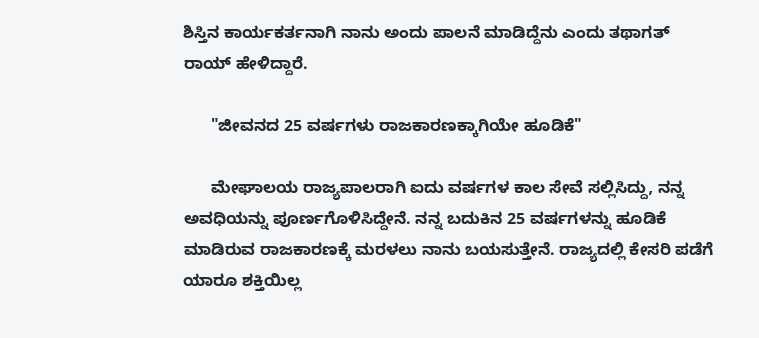ಶಿಸ್ತಿನ ಕಾರ್ಯಕರ್ತನಾಗಿ ನಾನು ಅಂದು ಪಾಲನೆ ಮಾಡಿದ್ದೆನು ಎಂದು ತಥಾಗತ್ ರಾಯ್ ಹೇಳಿದ್ದಾರೆ.

      "ಜೀವನದ 25 ವರ್ಷಗಳು ರಾಜಕಾರಣಕ್ಕಾಗಿಯೇ ಹೂಡಿಕೆ"

      ಮೇಘಾಲಯ ರಾಜ್ಯಪಾಲರಾಗಿ ಐದು ವರ್ಷಗಳ ಕಾಲ ಸೇವೆ ಸಲ್ಲಿಸಿದ್ದು, ನನ್ನ ಅವಧಿಯನ್ನು ಪೂರ್ಣಗೊಳಿಸಿದ್ದೇನೆ. ನನ್ನ ಬದುಕಿನ 25 ವರ್ಷಗಳನ್ನು ಹೂಡಿಕೆ ಮಾಡಿರುವ ರಾಜಕಾರಣಕ್ಕೆ ಮರಳಲು ನಾನು ಬಯಸುತ್ತೇನೆ. ರಾಜ್ಯದಲ್ಲಿ ಕೇಸರಿ ಪಡೆಗೆ ಯಾರೂ ಶಕ್ತಿಯಿಲ್ಲ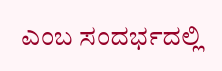ಎಂಬ ಸಂದರ್ಭದಲ್ಲಿ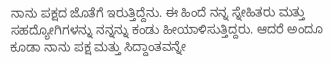ನಾನು ಪಕ್ಷದ ಜೊತೆಗೆ ಇರುತ್ತಿದ್ದೆನು. ಈ ಹಿಂದೆ ನನ್ನ ಸ್ನೇಹಿತರು ಮತ್ತು ಸಹದ್ಯೋಗಿಗಳನ್ನು ನನ್ನನ್ನು ಕಂಡು ಹೀಯಾಳಿಸುತ್ತಿದ್ದರು. ಆದರೆ ಅಂದೂ ಕೂಡಾ ನಾನು ಪಕ್ಷ ಮತ್ತು ಸಿದ್ದಾಂತವನ್ನೇ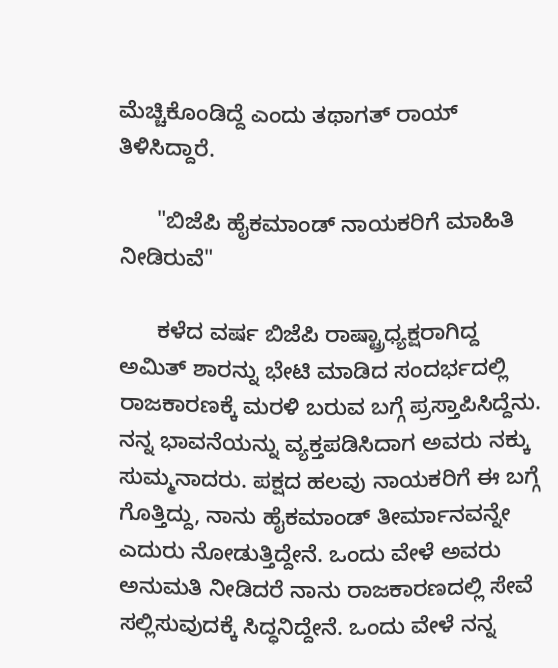ಮೆಚ್ಚಿಕೊಂಡಿದ್ದೆ ಎಂದು ತಥಾಗತ್ ರಾಯ್ ತಿಳಿಸಿದ್ದಾರೆ.

      "ಬಿಜೆಪಿ ಹೈಕಮಾಂಡ್ ನಾಯಕರಿಗೆ ಮಾಹಿತಿ ನೀಡಿರುವೆ"

      ಕಳೆದ ವರ್ಷ ಬಿಜೆಪಿ ರಾಷ್ಟ್ರಾಧ್ಯಕ್ಷರಾಗಿದ್ದ ಅಮಿತ್ ಶಾರನ್ನು ಭೇಟಿ ಮಾಡಿದ ಸಂದರ್ಭದಲ್ಲಿ ರಾಜಕಾರಣಕ್ಕೆ ಮರಳಿ ಬರುವ ಬಗ್ಗೆ ಪ್ರಸ್ತಾಪಿಸಿದ್ದೆನು. ನನ್ನ ಭಾವನೆಯನ್ನು ವ್ಯಕ್ತಪಡಿಸಿದಾಗ ಅವರು ನಕ್ಕು ಸುಮ್ಮನಾದರು. ಪಕ್ಷದ ಹಲವು ನಾಯಕರಿಗೆ ಈ ಬಗ್ಗೆ ಗೊತ್ತಿದ್ದು, ನಾನು ಹೈಕಮಾಂಡ್ ತೀರ್ಮಾನವನ್ನೇ ಎದುರು ನೋಡುತ್ತಿದ್ದೇನೆ. ಒಂದು ವೇಳೆ ಅವರು ಅನುಮತಿ ನೀಡಿದರೆ ನಾನು ರಾಜಕಾರಣದಲ್ಲಿ ಸೇವೆ ಸಲ್ಲಿಸುವುದಕ್ಕೆ ಸಿದ್ಧನಿದ್ದೇನೆ. ಒಂದು ವೇಳೆ ನನ್ನ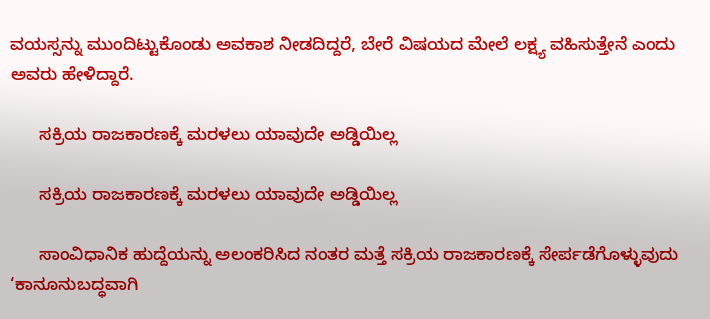ವಯಸ್ಸನ್ನು ಮುಂದಿಟ್ಟುಕೊಂಡು ಅವಕಾಶ ನೀಡದಿದ್ದರೆ, ಬೇರೆ ವಿಷಯದ ಮೇಲೆ ಲಕ್ಷ್ಯ ವಹಿಸುತ್ತೇನೆ ಎಂದು ಅವರು ಹೇಳಿದ್ದಾರೆ.

      ಸಕ್ರಿಯ ರಾಜಕಾರಣಕ್ಕೆ ಮರಳಲು ಯಾವುದೇ ಅಡ್ಡಿಯಿಲ್ಲ

      ಸಕ್ರಿಯ ರಾಜಕಾರಣಕ್ಕೆ ಮರಳಲು ಯಾವುದೇ ಅಡ್ಡಿಯಿಲ್ಲ

      ಸಾಂವಿಧಾನಿಕ ಹುದ್ದೆಯನ್ನು ಅಲಂಕರಿಸಿದ ನಂತರ ಮತ್ತೆ ಸಕ್ರಿಯ ರಾಜಕಾರಣಕ್ಕೆ ಸೇರ್ಪಡೆಗೊಳ್ಳುವುದು ‘ಕಾನೂನುಬದ್ಧವಾಗಿ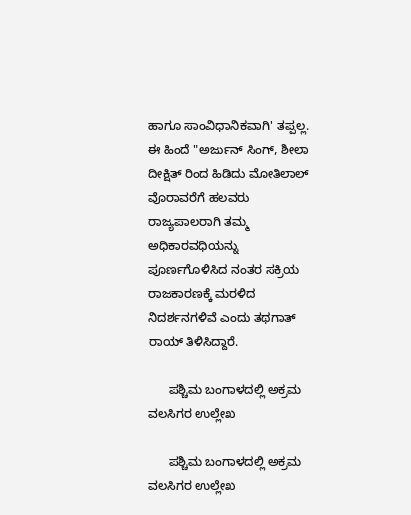ಹಾಗೂ ಸಾಂವಿಧಾನಿಕವಾಗಿ' ತಪ್ಪಲ್ಲ. ಈ ಹಿಂದೆ "ಅರ್ಜುನ್ ಸಿಂಗ್, ಶೀಲಾ ದೀಕ್ಷಿತ್ ರಿಂದ ಹಿಡಿದು ಮೋತಿಲಾಲ್ ವೊರಾವರೆಗೆ ಹಲವರು ರಾಜ್ಯಪಾಲರಾಗಿ ತಮ್ಮ ಅಧಿಕಾರವಧಿಯನ್ನು ಪೂರ್ಣಗೊಳಿಸಿದ ನಂತರ ಸಕ್ರಿಯ ರಾಜಕಾರಣಕ್ಕೆ ಮರಳಿದ ನಿದರ್ಶನಗಳಿವೆ ಎಂದು ತಥಗಾತ್ ರಾಯ್ ತಿಳಿಸಿದ್ದಾರೆ.

      ಪಶ್ಚಿಮ ಬಂಗಾಳದಲ್ಲಿ ಅಕ್ರಮ ವಲಸಿಗರ ಉಲ್ಲೇಖ

      ಪಶ್ಚಿಮ ಬಂಗಾಳದಲ್ಲಿ ಅಕ್ರಮ ವಲಸಿಗರ ಉಲ್ಲೇಖ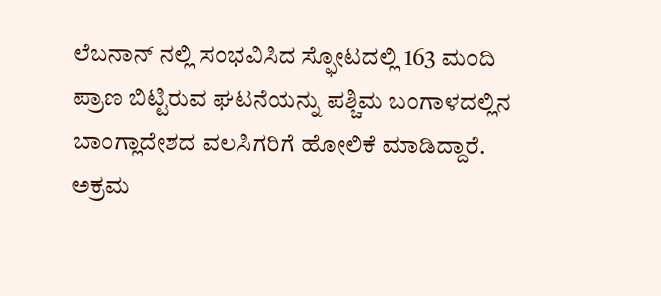ಲೆಬನಾನ್ ನಲ್ಲಿ ಸಂಭವಿಸಿದ ಸ್ಫೋಟದಲ್ಲಿ 163 ಮಂದಿ ಪ್ರಾಣ ಬಿಟ್ಟಿರುವ ಘಟನೆಯನ್ನು ಪಶ್ಚಿಮ ಬಂಗಾಳದಲ್ಲಿನ ಬಾಂಗ್ಲಾದೇಶದ ವಲಸಿಗರಿಗೆ ಹೋಲಿಕೆ ಮಾಡಿದ್ದಾರೆ. ಅಕ್ರಮ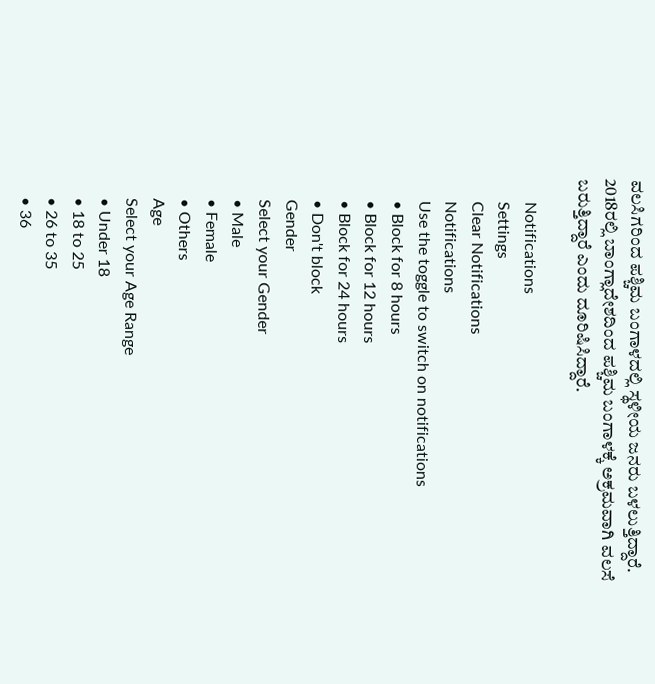ವಲಸಿಗರಿಂದ ಪಶ್ಚಿಮ ಬಂಗಾಳದಲ್ಲಿ ಸ್ಥಳೀಯ ಜನರು ಬಳಲುತ್ತಿದ್ದಾರೆ. 2018ರಲ್ಲಿ ಬಾಂಗ್ಲಾದೇಶದಿಂದ ಪಶ್ಚಿಮ ಬಂಗಾಳಕ್ಕೆ ಅಕ್ರಮವಾಗಿ ವಲಸೆ ಬರುತ್ತಿದ್ದಾರೆ ಎಂದು ದೂರಿಷಿಸಿದ್ದಾರೆ.

      Notifications
      Settings
      Clear Notifications
      Notifications
      Use the toggle to switch on notifications
      • Block for 8 hours
      • Block for 12 hours
      • Block for 24 hours
      • Don't block
      Gender
      Select your Gender
      • Male
      • Female
      • Others
      Age
      Select your Age Range
      • Under 18
      • 18 to 25
      • 26 to 35
      • 36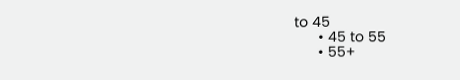to 45
      • 45 to 55
      • 55+